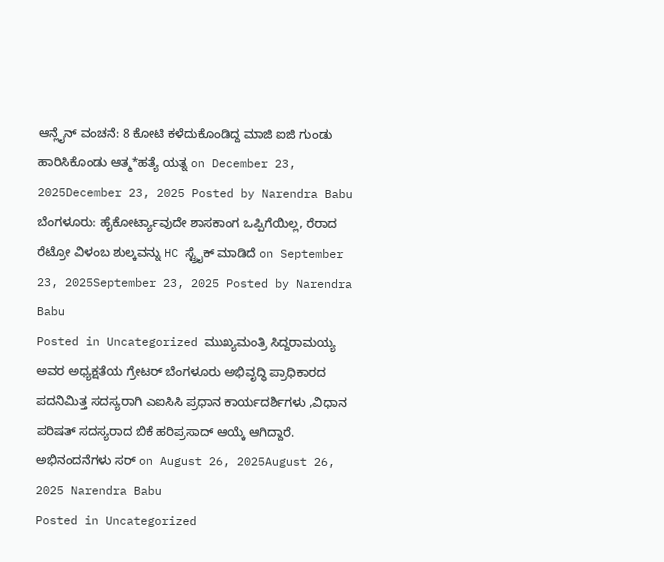ಆನ್ಲೈನ್ ವಂಚನೆ: 8 ಕೋಟಿ ಕಳೆದುಕೊಂಡಿದ್ದ ಮಾಜಿ ಐಜಿ ಗುಂಡು ಹಾರಿಸಿಕೊಂಡು ಆತ್ಮ*ಹತ್ಯೆ ಯತ್ನ on December 23, 2025December 23, 2025 Posted by Narendra Babu
ಬೆಂಗಳೂರು: ಹೈಕೋರ್ಟ್ಯಾವುದೇ ಶಾಸಕಾಂಗ ಒಪ್ಪಿಗೆಯಿಲ್ಲ, ರೆರಾದ ರೆಟ್ರೋ ವಿಳಂಬ ಶುಲ್ಕವನ್ನು HC ಸ್ಟ್ರೈಕ್ ಮಾಡಿದೆ on September 23, 2025September 23, 2025 Posted by Narendra Babu
Posted in Uncategorized ಮುಖ್ಯಮಂತ್ರಿ ಸಿದ್ದರಾಮಯ್ಯ ಅವರ ಅಧ್ಯಕ್ಷತೆಯ ಗ್ರೇಟರ್ ಬೆಂಗಳೂರು ಅಭಿವೃದ್ಧಿ ಪ್ರಾಧಿಕಾರದ ಪದನಿಮಿತ್ತ ಸದಸ್ಯರಾಗಿ ಎಐಸಿಸಿ ಪ್ರಧಾನ ಕಾರ್ಯದರ್ಶಿಗಳು ,ವಿಧಾನ ಪರಿಷತ್ ಸದಸ್ಯರಾದ ಬಿಕೆ ಹರಿಪ್ರಸಾದ್ ಆಯ್ಕೆ ಆಗಿದ್ದಾರೆ. ಅಭಿನಂದನೆಗಳು ಸರ್ on August 26, 2025August 26, 2025 Narendra Babu
Posted in Uncategorized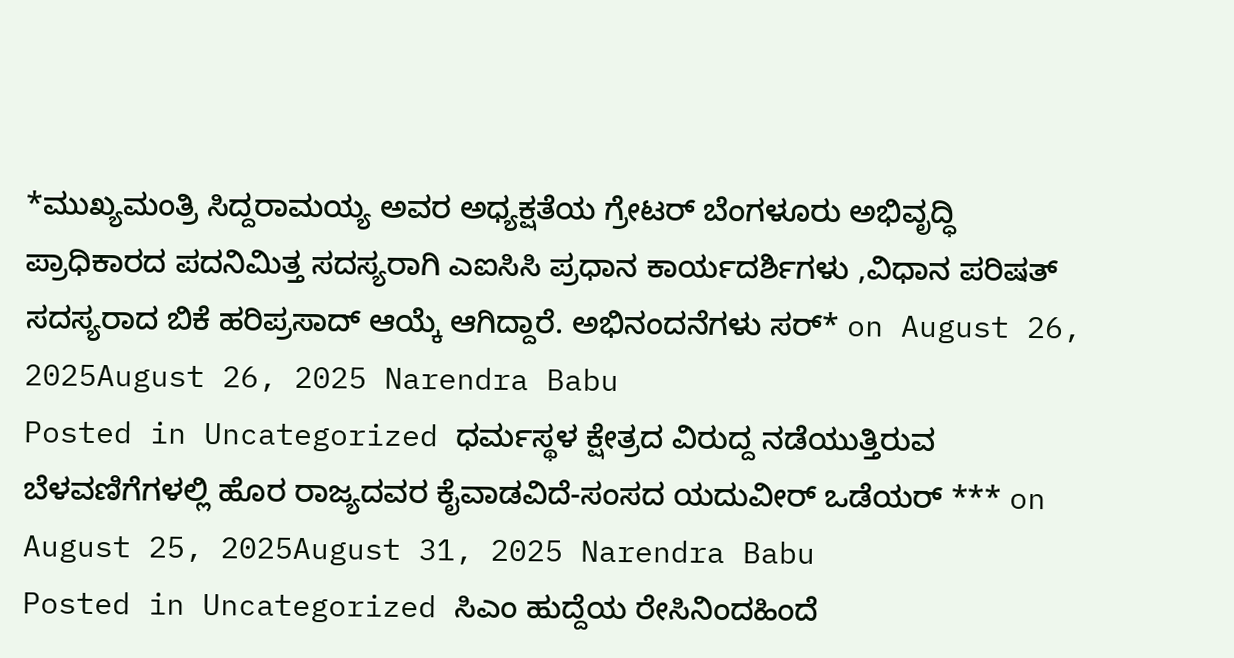*ಮುಖ್ಯಮಂತ್ರಿ ಸಿದ್ದರಾಮಯ್ಯ ಅವರ ಅಧ್ಯಕ್ಷತೆಯ ಗ್ರೇಟರ್ ಬೆಂಗಳೂರು ಅಭಿವೃದ್ಧಿ ಪ್ರಾಧಿಕಾರದ ಪದನಿಮಿತ್ತ ಸದಸ್ಯರಾಗಿ ಎಐಸಿಸಿ ಪ್ರಧಾನ ಕಾರ್ಯದರ್ಶಿಗಳು ,ವಿಧಾನ ಪರಿಷತ್ ಸದಸ್ಯರಾದ ಬಿಕೆ ಹರಿಪ್ರಸಾದ್ ಆಯ್ಕೆ ಆಗಿದ್ದಾರೆ. ಅಭಿನಂದನೆಗಳು ಸರ್* on August 26, 2025August 26, 2025 Narendra Babu
Posted in Uncategorized ಧರ್ಮಸ್ಥಳ ಕ್ಷೇತ್ರದ ವಿರುದ್ದ ನಡೆಯುತ್ತಿರುವ ಬೆಳವಣಿಗೆಗಳಲ್ಲಿ ಹೊರ ರಾಜ್ಯದವರ ಕೈವಾಡವಿದೆ-ಸಂಸದ ಯದುವೀರ್ ಒಡೆಯರ್ *** on August 25, 2025August 31, 2025 Narendra Babu
Posted in Uncategorized ಸಿಎಂ ಹುದ್ದೆಯ ರೇಸಿನಿಂದಹಿಂದೆ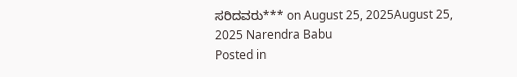ಸರಿದವರು*** on August 25, 2025August 25, 2025 Narendra Babu
Posted in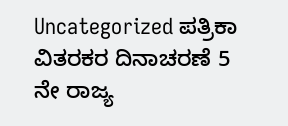Uncategorized ಪತ್ರಿಕಾ ವಿತರಕರ ದಿನಾಚರಣೆ 5 ನೇ ರಾಜ್ಯ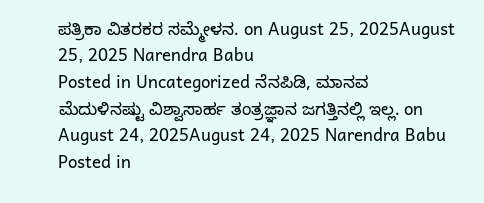ಪತ್ರಿಕಾ ವಿತರಕರ ಸಮ್ಮೇಳನ. on August 25, 2025August 25, 2025 Narendra Babu
Posted in Uncategorized ನೆನಪಿಡಿ, ಮಾನವ ಮೆದುಳಿನಷ್ಟು ವಿಶ್ವಾಸಾರ್ಹ ತಂತ್ರಜ್ಞಾನ ಜಗತ್ತಿನಲ್ಲಿ ಇಲ್ಲ. on August 24, 2025August 24, 2025 Narendra Babu
Posted in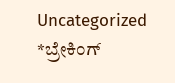Uncategorized *ಬ್ರೇಕಿಂಗ್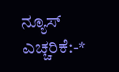ನ್ಯೂಸ್ ಎಚ್ಚರಿಕೆ:-*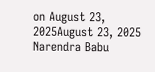on August 23, 2025August 23, 2025 Narendra Babu